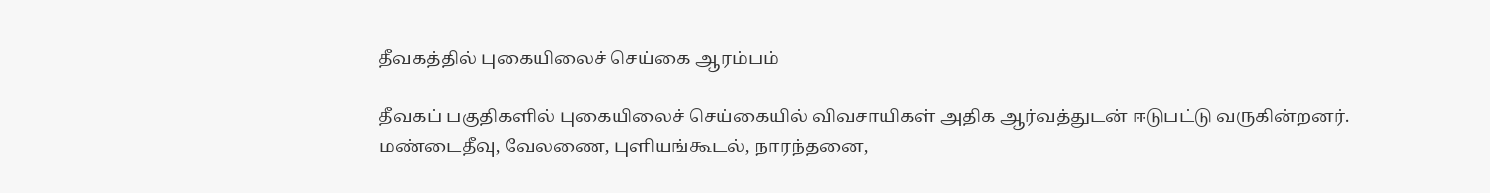தீவகத்தில் புகையிலைச் செய்கை ஆரம்பம்

தீவகப் பகுதிகளில் புகையிலைச் செய்கையில் விவசாயிகள் அதிக ஆர்வத்துடன் ஈடுபட்டு வருகின்றனர்.
மண்டைதீவு, வேலணை, புளியங்கூடல், நாரந்தனை,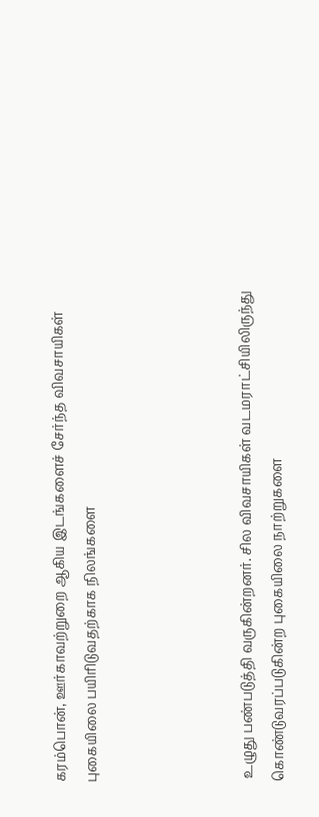கரம்பொன், ஊர்காவற்றுறை ஆகிய இடங்களைச் சேர்ந்த விவசாயிகள் புகையிலை பயிரிடுவதற்காக நிலங்களை




 உழுது பண்படுத்தி வருகின்றனர். சில விவசாயிகள் வடமராட்சியிலிருந்து கொண்டுவரப்படுகின்ற புகையிலை நாற்றுகளை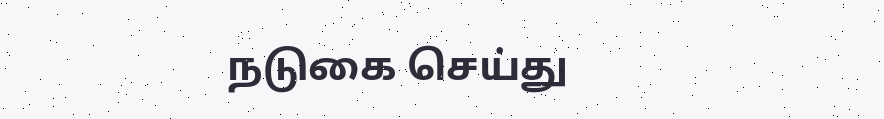நடுகை செய்து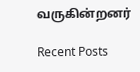வருகின்றனர்

Recent Posts